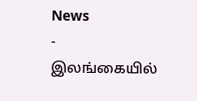News
-
இலங்கையில்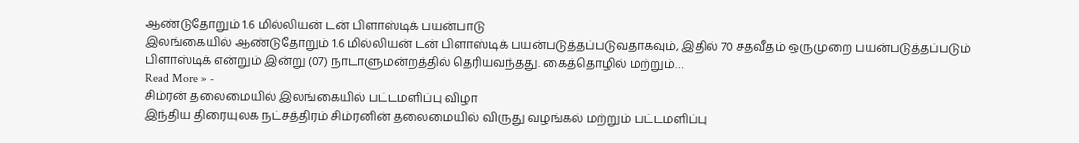ஆண்டுதோறும் 1.6 மில்லியன் டன் பிளாஸ்டிக் பயன்பாடு
இலங்கையில் ஆண்டுதோறும் 1.6 மில்லியன் டன் பிளாஸ்டிக் பயன்படுத்தப்படுவதாகவும், இதில் 70 சதவீதம் ஒருமுறை பயன்படுத்தப்படும் பிளாஸ்டிக் என்றும் இன்று (07) நாடாளுமன்றத்தில் தெரியவந்தது. கைத்தொழில் மற்றும்…
Read More » -
சிம்ரன் தலைமையில் இலங்கையில் பட்டமளிப்பு விழா
இந்திய திரையுலக நட்சத்திரம் சிம்ரனின் தலைமையில் விருது வழங்கல் மற்றும் பட்டமளிப்பு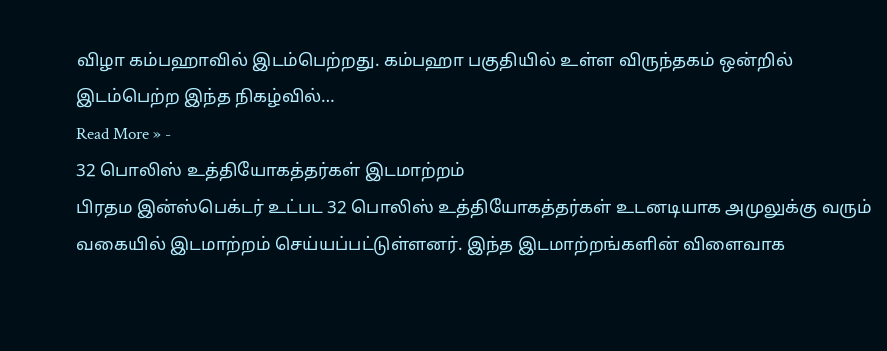விழா கம்பஹாவில் இடம்பெற்றது. கம்பஹா பகுதியில் உள்ள விருந்தகம் ஒன்றில் இடம்பெற்ற இந்த நிகழ்வில்…
Read More » -
32 பொலிஸ் உத்தியோகத்தர்கள் இடமாற்றம்
பிரதம இன்ஸ்பெக்டர் உட்பட 32 பொலிஸ் உத்தியோகத்தர்கள் உடனடியாக அமுலுக்கு வரும் வகையில் இடமாற்றம் செய்யப்பட்டுள்ளனர். இந்த இடமாற்றங்களின் விளைவாக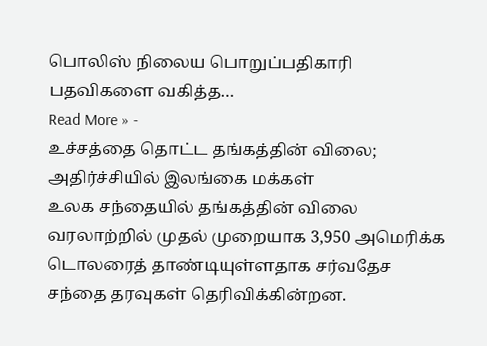பொலிஸ் நிலைய பொறுப்பதிகாரி பதவிகளை வகித்த…
Read More » -
உச்சத்தை தொட்ட தங்கத்தின் விலை; அதிர்ச்சியில் இலங்கை மக்கள்
உலக சந்தையில் தங்கத்தின் விலை வரலாற்றில் முதல் முறையாக 3,950 அமெரிக்க டொலரைத் தாண்டியுள்ளதாக சர்வதேச சந்தை தரவுகள் தெரிவிக்கின்றன.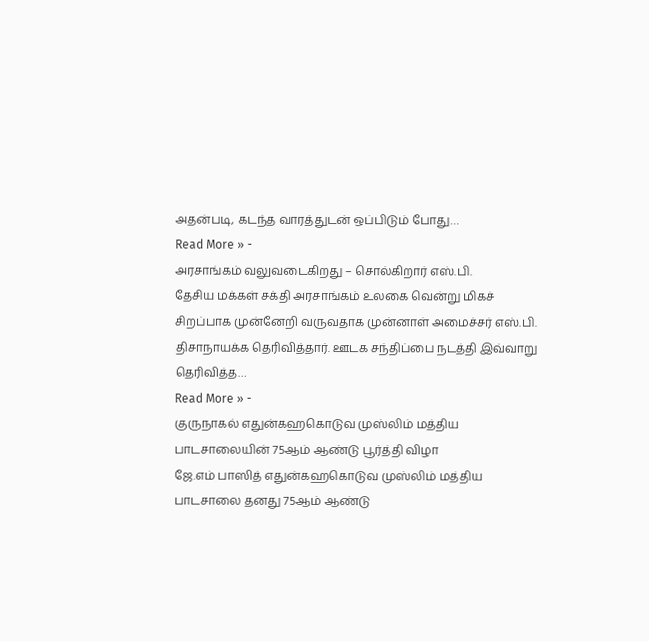அதன்படி, கடந்த வாரத்துடன் ஒப்பிடும் போது…
Read More » -
அரசாங்கம் வலுவடைகிறது – சொல்கிறார் எஸ்.பி.
தேசிய மக்கள் சக்தி அரசாங்கம் உலகை வென்று மிகச் சிறப்பாக முன்னேறி வருவதாக முன்னாள் அமைச்சர் எஸ்.பி. திசாநாயக்க தெரிவித்தார். ஊடக சந்திப்பை நடத்தி இவ்வாறு தெரிவித்த…
Read More » -
குருநாகல் எதுன்கஹகொடுவ முஸ்லிம் மத்திய பாடசாலையின் 75ஆம் ஆண்டு பூர்த்தி விழா
ஜே.எம் பாஸித் எதுன்கஹகொடுவ முஸ்லிம் மத்திய பாடசாலை தனது 75ஆம் ஆண்டு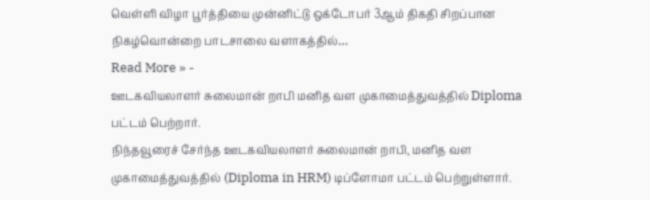வெள்ளி விழா பூர்த்தியை முன்னிட்டு ஒக்டோபர் 3ஆம் திகதி சிறப்பான நிகழ்வொன்றை பாடசாலை வளாகத்தில்…
Read More » -
ஊடகவியலாளர் சுலைமான் றாபி மனித வள முகாமைத்துவத்தில் Diploma பட்டம் பெற்றார்.
நிந்தவூரைச் சேர்ந்த ஊடகவியலாளர் சுலைமான் றாபி, மனித வள முகாமைத்துவத்தில் (Diploma in HRM) டிப்ளோமா பட்டம் பெற்றுள்ளார்.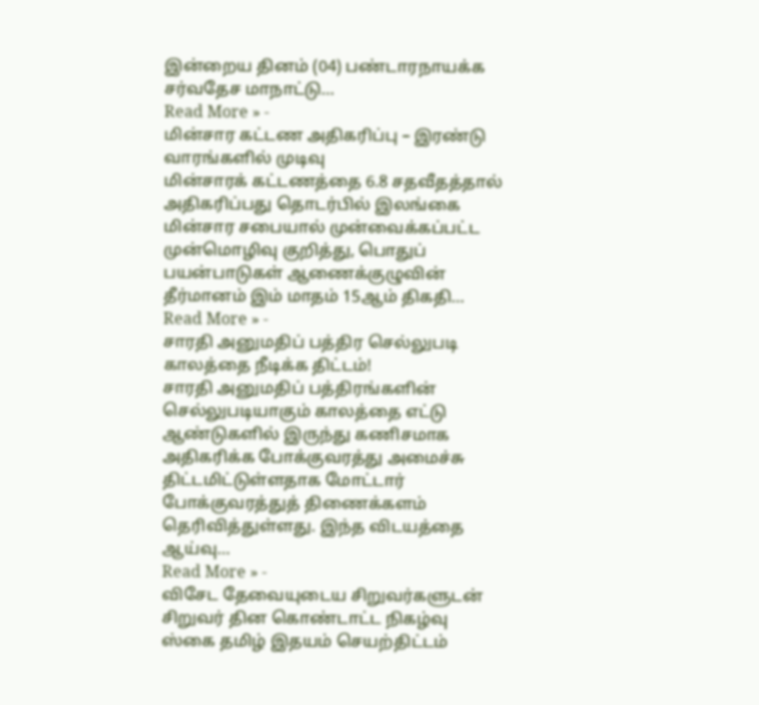இன்றைய தினம் (04) பண்டாரநாயக்க சர்வதேச மாநாட்டு…
Read More » -
மின்சார கட்டண அதிகரிப்பு – இரண்டு வாரங்களில் முடிவு
மின்சாரக் கட்டணத்தை 6.8 சதவீதத்தால் அதிகரிப்பது தொடர்பில் இலங்கை மின்சார சபையால் முன்வைக்கப்பட்ட முன்மொழிவு குறித்து, பொதுப் பயன்பாடுகள் ஆணைக்குழுவின் தீர்மானம் இம் மாதம் 15ஆம் திகதி…
Read More » -
சாரதி அனுமதிப் பத்திர செல்லுபடி காலத்தை நீடிக்க திட்டம்!
சாரதி அனுமதிப் பத்திரங்களின் செல்லுபடியாகும் காலத்தை எட்டு ஆண்டுகளில் இருந்து கணிசமாக அதிகரிக்க போக்குவரத்து அமைச்சு திட்டமிட்டுள்ளதாக மோட்டார் போக்குவரத்துத் திணைக்களம் தெரிவித்துள்ளது. இந்த விடயத்தை ஆய்வு…
Read More » -
விசேட தேவையுடைய சிறுவர்களுடன் சிறுவர் தின கொண்டாட்ட நிகழ்வு
ஸ்கை தமிழ் இதயம் செயற்திட்டம்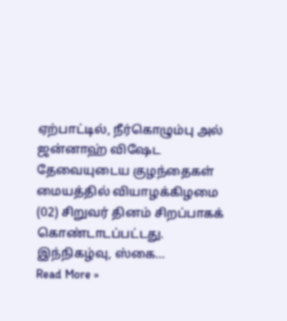ஏற்பாட்டில், நீர்கொழும்பு அல் ஜன்னாஹ் விஷேட தேவையுடைய குழந்தைகள் மையத்தில் வியாழக்கிழமை (02) சிறுவர் தினம் சிறப்பாகக் கொண்டாடப்பட்டது. இந்நிகழ்வு, ஸ்கை…
Read More »